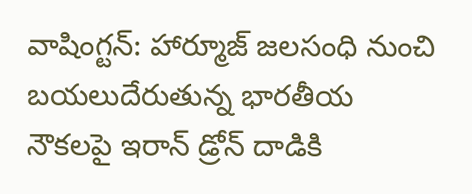వాషింగ్టన్: హార్మూజ్ జలసంధి నుంచి బయలుదేరుతున్న భారతీయ నౌకలపై ఇరాన్ డ్రోన్ దాడికి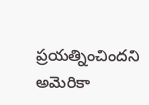ప్రయత్నించిందని అమెరికా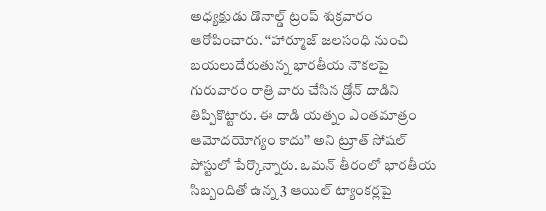అధ్యక్షుడు డొనాల్డ్ ట్రంప్ శుక్రవారం ఆరోపించారు. ‘‘హార్మూజ్ జలసంధి నుంచి బయలుదేరుతున్న భారతీయ నౌకలపై గురువారం రాత్రి వారు చేసిన డ్రోన్ దాడిని తిప్పికొట్టారు. ఈ దాడి యత్నం ఎంతమాత్రం ఆమోదయోగ్యం కాదు’’ అని ట్రూత్ సోషల్ పోస్టులో పేర్కొన్నారు. ఒమన్ తీరంలో భారతీయ సిబ్బందితో ఉన్న 3 ఆయిల్ ట్యాంకర్లపై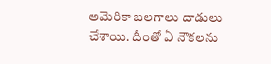అమెరికా బలగాలు దాడులు చేశాయి. దీంతో ఏ నౌకలను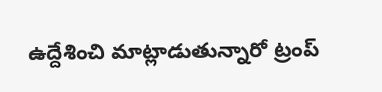ఉద్దేశించి మాట్లాడుతున్నారో ట్రంప్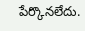పేర్కొనలేదు.